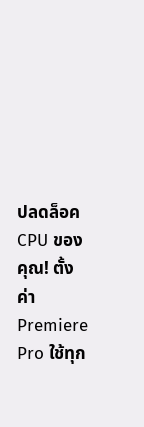ปลดล็อค CPU ของคุณ! ตั้งค่า Premiere Pro ใช้ทุก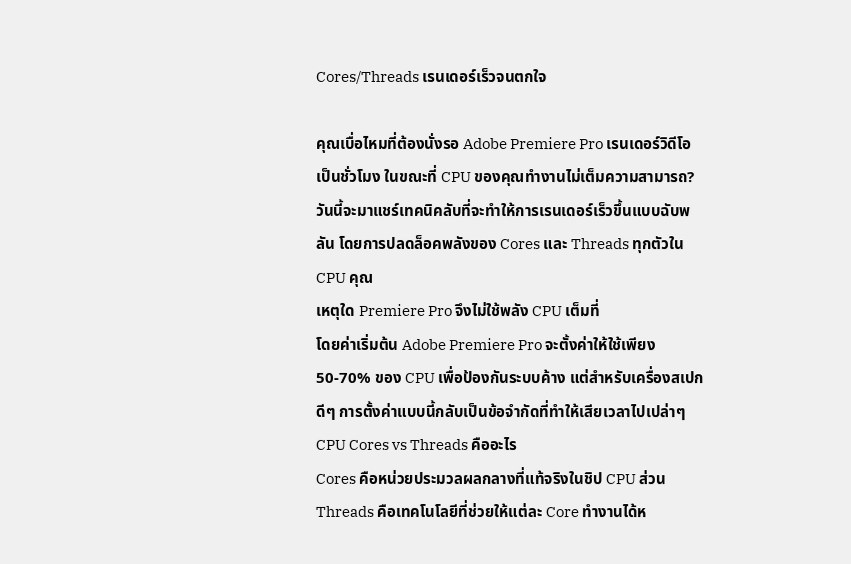Cores/Threads เรนเดอร์เร็วจนตกใจ

คุณเบื่อไหมที่ต้องนั่งรอ Adobe Premiere Pro เรนเดอร์วิดีโอเป็นชั่วโมง ในขณะที่ CPU ของคุณทำงานไม่เต็มความสามารถ? วันนี้จะมาแชร์เทคนิคลับที่จะทำให้การเรนเดอร์เร็วขึ้นแบบฉับพลัน โดยการปลดล็อคพลังของ Cores และ Threads ทุกตัวใน CPU คุณ
เหตุใด Premiere Pro จึงไม่ใช้พลัง CPU เต็มที่
โดยค่าเริ่มต้น Adobe Premiere Pro จะตั้งค่าให้ใช้เพียง 50-70% ของ CPU เพื่อป้องกันระบบค้าง แต่สำหรับเครื่องสเปกดีๆ การตั้งค่าแบบนี้กลับเป็นข้อจำกัดที่ทำให้เสียเวลาไปเปล่าๆ
CPU Cores vs Threads คืออะไร
Cores คือหน่วยประมวลผลกลางที่แท้จริงในชิป CPU ส่วน Threads คือเทคโนโลยีที่ช่วยให้แต่ละ Core ทำงานได้ห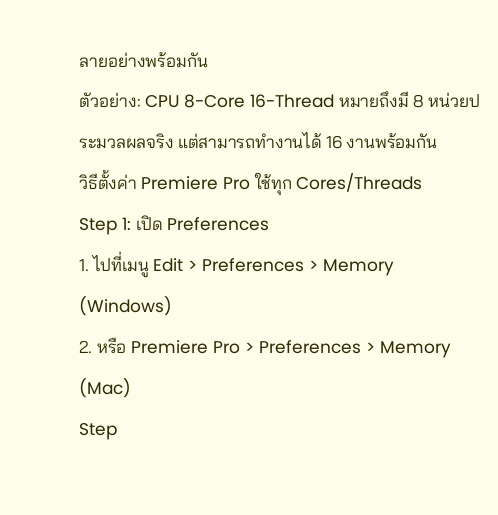ลายอย่างพร้อมกัน
ตัวอย่าง: CPU 8-Core 16-Thread หมายถึงมี 8 หน่วยประมวลผลจริง แต่สามารถทำงานได้ 16 งานพร้อมกัน
วิธีตั้งค่า Premiere Pro ใช้ทุก Cores/Threads
Step 1: เปิด Preferences
1. ไปที่เมนู Edit > Preferences > Memory (Windows)
2. หรือ Premiere Pro > Preferences > Memory (Mac)
Step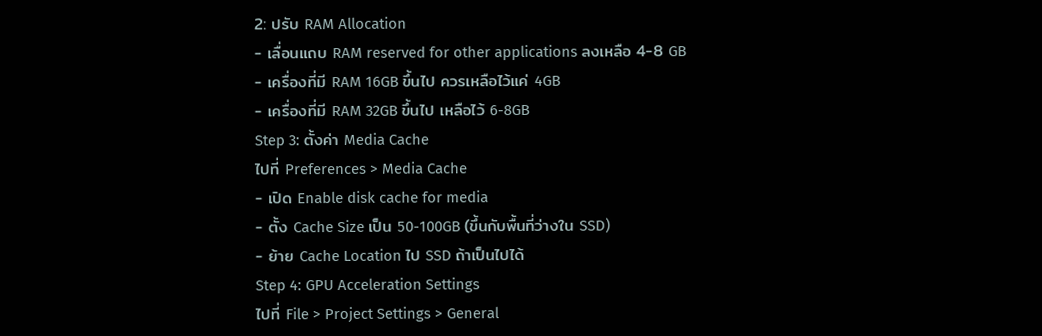2: ปรับ RAM Allocation
- เลื่อนแถบ RAM reserved for other applications ลงเหลือ 4-8 GB
- เครื่องที่มี RAM 16GB ขึ้นไป ควรเหลือไว้แค่ 4GB
- เครื่องที่มี RAM 32GB ขึ้นไป เหลือไว้ 6-8GB
Step 3: ตั้งค่า Media Cache
ไปที่ Preferences > Media Cache
- เปิด Enable disk cache for media
- ตั้ง Cache Size เป็น 50-100GB (ขึ้นกับพื้นที่ว่างใน SSD)
- ย้าย Cache Location ไป SSD ถ้าเป็นไปได้
Step 4: GPU Acceleration Settings
ไปที่ File > Project Settings > General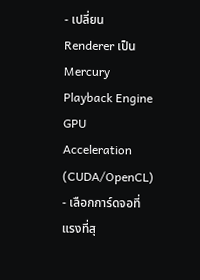- เปลี่ยน Renderer เป็น Mercury Playback Engine GPU Acceleration (CUDA/OpenCL)
- เลือกการ์ดจอที่แรงที่สุ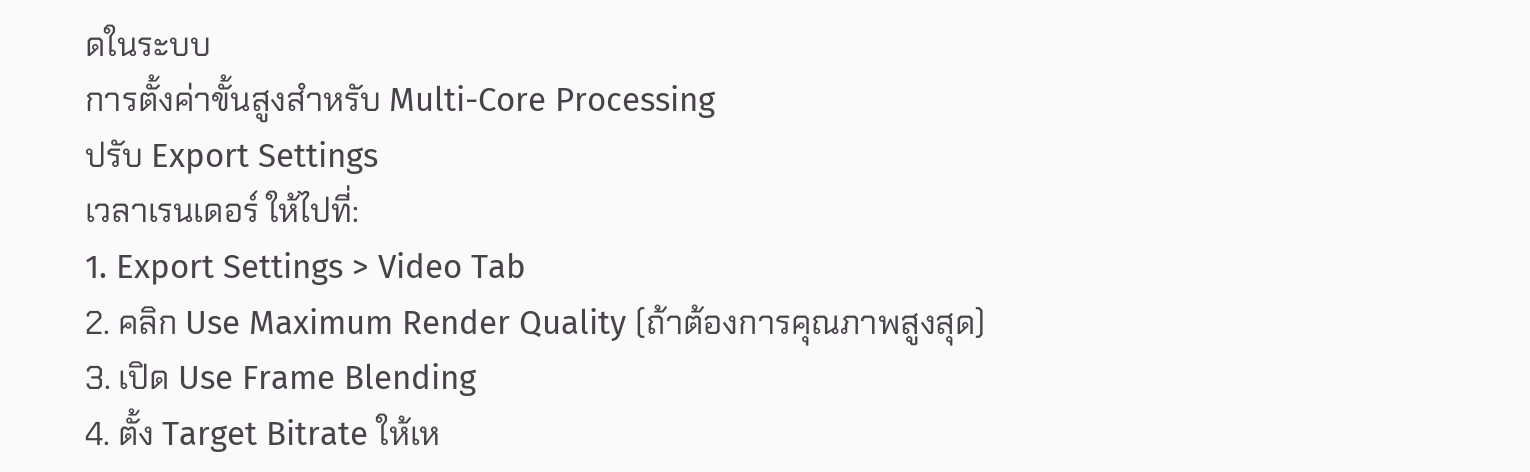ดในระบบ
การตั้งค่าขั้นสูงสำหรับ Multi-Core Processing
ปรับ Export Settings
เวลาเรนเดอร์ ให้ไปที่:
1. Export Settings > Video Tab
2. คลิก Use Maximum Render Quality (ถ้าต้องการคุณภาพสูงสุด)
3. เปิด Use Frame Blending
4. ตั้ง Target Bitrate ให้เห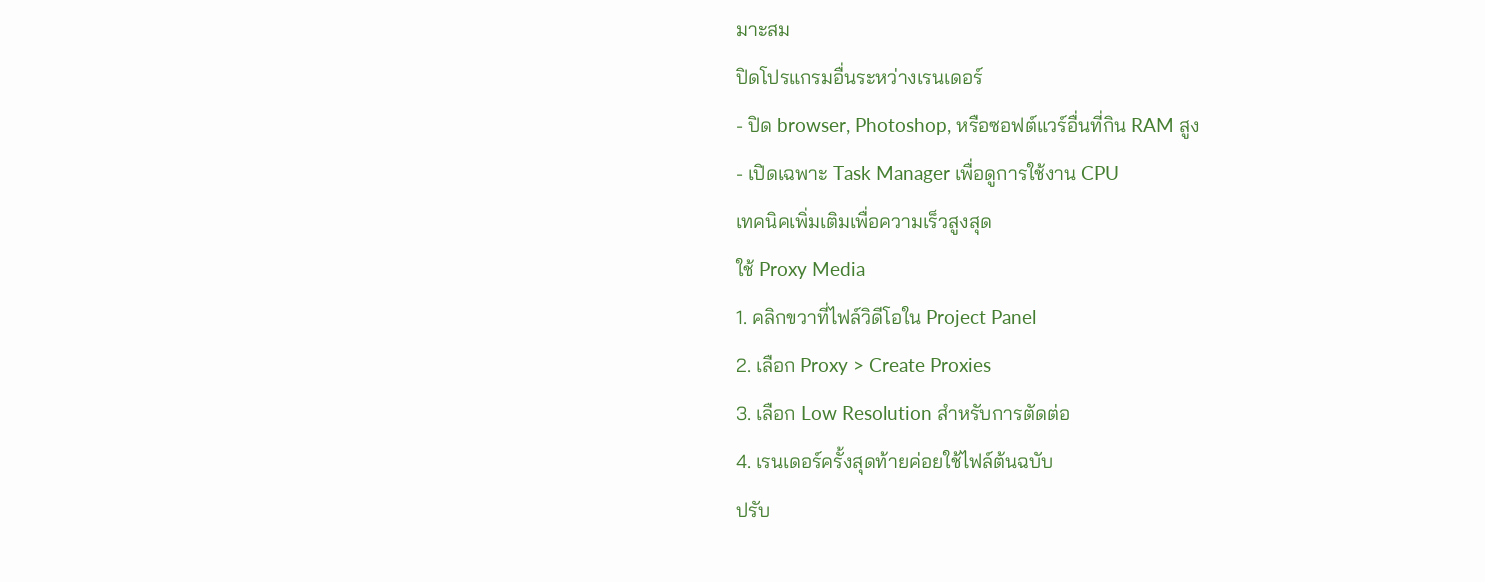มาะสม
ปิดโปรแกรมอื่นระหว่างเรนเดอร์
- ปิด browser, Photoshop, หรือซอฟต์แวร์อื่นที่กิน RAM สูง
- เปิดเฉพาะ Task Manager เพื่อดูการใช้งาน CPU
เทคนิคเพิ่มเติมเพื่อความเร็วสูงสุด
ใช้ Proxy Media
1. คลิกขวาที่ไฟล์วิดีโอใน Project Panel
2. เลือก Proxy > Create Proxies
3. เลือก Low Resolution สำหรับการตัดต่อ
4. เรนเดอร์ครั้งสุดท้ายค่อยใช้ไฟล์ต้นฉบับ
ปรับ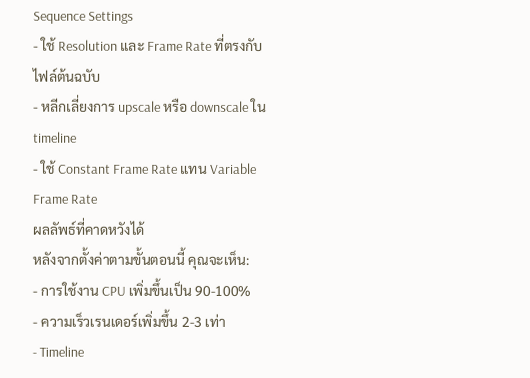Sequence Settings
- ใช้ Resolution และ Frame Rate ที่ตรงกับไฟล์ต้นฉบับ
- หลีกเลี่ยงการ upscale หรือ downscale ใน timeline
- ใช้ Constant Frame Rate แทน Variable Frame Rate
ผลลัพธ์ที่คาดหวังได้
หลังจากตั้งค่าตามขั้นตอนนี้ คุณจะเห็น:
- การใช้งาน CPU เพิ่มขึ้นเป็น 90-100%
- ความเร็วเรนเดอร์เพิ่มขึ้น 2-3 เท่า
- Timeline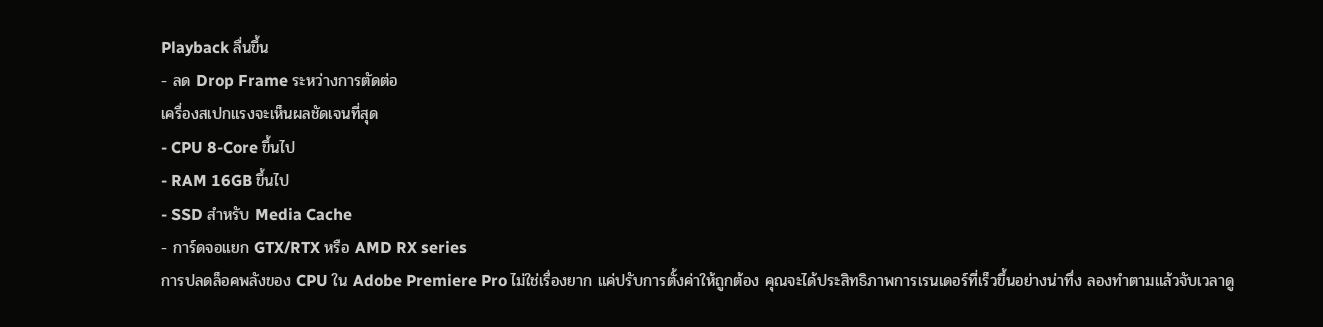Playback ลื่นขึ้น
- ลด Drop Frame ระหว่างการตัดต่อ
เครื่องสเปกแรงจะเห็นผลชัดเจนที่สุด
- CPU 8-Core ขึ้นไป
- RAM 16GB ขึ้นไป
- SSD สำหรับ Media Cache
- การ์ดจอแยก GTX/RTX หรือ AMD RX series
การปลดล็อคพลังของ CPU ใน Adobe Premiere Pro ไม่ใช่เรื่องยาก แค่ปรับการตั้งค่าให้ถูกต้อง คุณจะได้ประสิทธิภาพการเรนเดอร์ที่เร็วขึ้นอย่างน่าทึ่ง ลองทำตามแล้วจับเวลาดู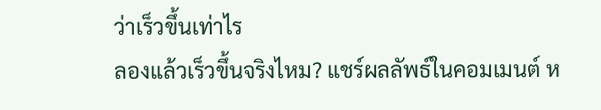ว่าเร็วขึ้นเท่าไร
ลองแล้วเร็วขึ้นจริงไหม? แชร์ผลลัพธ์ในคอมเมนต์ ห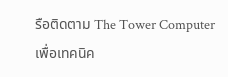รือติดตาม The Tower Computer เพื่อเทคนิค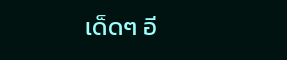เด็ดๆ อี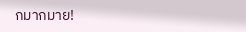กมากมาย!